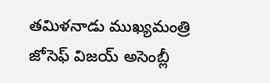తమిళనాడు ముఖ్యమంత్రి జోసెఫ్ విజయ్ అసెంబ్లీ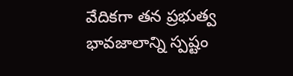వేదికగా తన ప్రభుత్వ భావజాలాన్ని స్పష్టం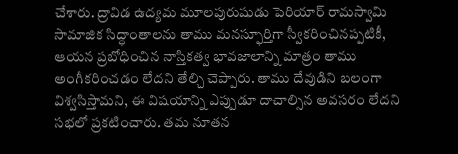చేశారు. ద్రావిడ ఉద్యమ మూలపురుషుడు పెరియార్ రామస్వామి సామాజిక సిద్ధాంతాలను తాము మనస్ఫూర్తిగా స్వీకరించినప్పటికీ, ఆయన ప్రబోధించిన నాస్తికత్వ భావజాలాన్ని మాత్రం తాము అంగీకరించడం లేదని తేల్చి చెప్పారు. తాము దేవుడిని బలంగా విశ్వసిస్తామని, ఈ విషయాన్ని ఎప్పుడూ దాచాల్సిన అవసరం లేదని సభలో ప్రకటించారు. తమ నూతన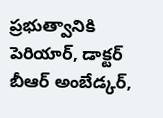ప్రభుత్వానికి పెరియార్, డాక్టర్ బీఆర్ అంబేడ్కర్,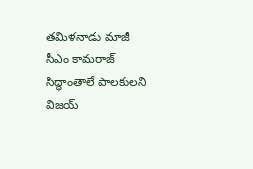తమిళనాడు మాజీ సీఎం కామరాజ్ సిద్ధాంతాలే పాలకులని విజయ్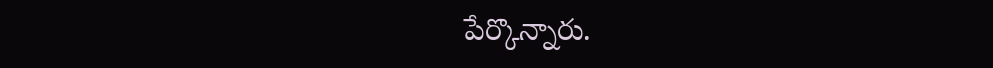పేర్కొన్నారు.